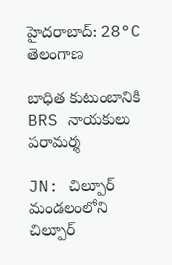హైదరాబాద్: 28°C
తెలంగాణ

బాధిత కుటుంబానికి BRS నాయకులు పరామర్శ

JN: చిల్పూర్ మండలంలోని చిల్పూర్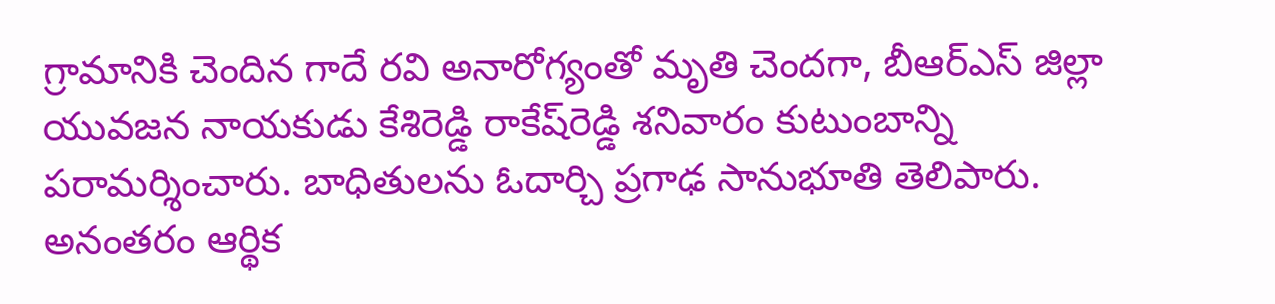గ్రామానికి చెందిన గాదే రవి అనారోగ్యంతో మృతి చెందగా, బీఆర్‌ఎస్ జిల్లా యువజన నాయకుడు కేశిరెడ్డి రాకేష్‌రెడ్డి శనివారం కుటుంబాన్ని పరామర్శించారు. బాధితులను ఓదార్చి ప్రగాఢ సానుభూతి తెలిపారు. అనంతరం ఆర్థిక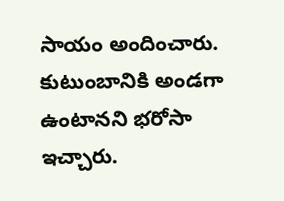సాయం అందించారు. కుటుంబానికి అండగా ఉంటానని భరోసా ఇచ్చారు.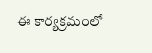ఈ కార్యక్రమంలో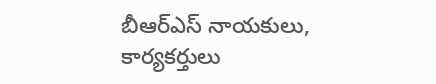బీఆర్‌ఎస్ నాయకులు, కార్యకర్తులు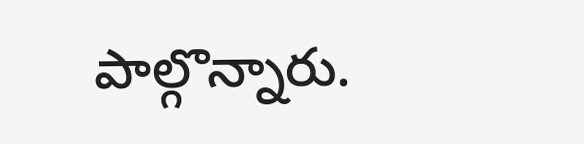పాల్గొన్నారు.